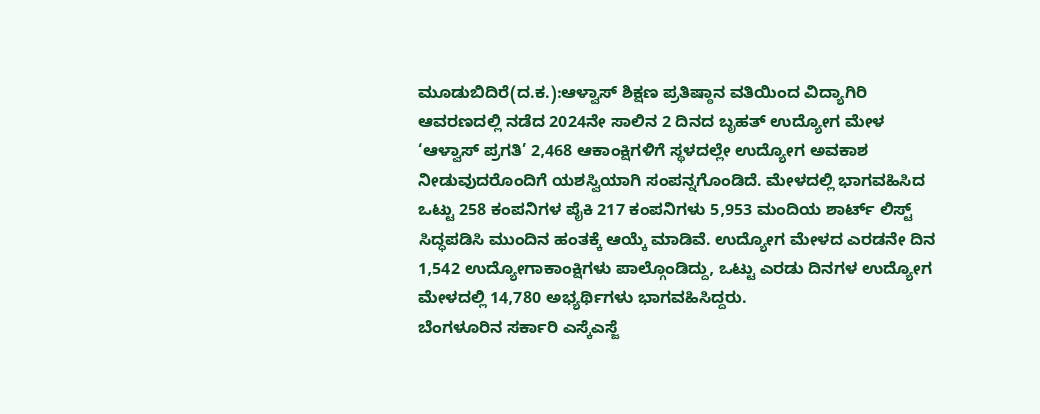ಮೂಡುಬಿದಿರೆ(ದ.ಕ.):ಆಳ್ವಾಸ್ ಶಿಕ್ಷಣ ಪ್ರತಿಷ್ಠಾನ ವತಿಯಿಂದ ವಿದ್ಯಾಗಿರಿ ಆವರಣದಲ್ಲಿ ನಡೆದ 2024ನೇ ಸಾಲಿನ 2 ದಿನದ ಬೃಹತ್ ಉದ್ಯೋಗ ಮೇಳ ‘ಆಳ್ವಾಸ್ ಪ್ರಗತಿ’ 2,468 ಆಕಾಂಕ್ಷಿಗಳಿಗೆ ಸ್ಥಳದಲ್ಲೇ ಉದ್ಯೋಗ ಅವಕಾಶ ನೀಡುವುದರೊಂದಿಗೆ ಯಶಸ್ವಿಯಾಗಿ ಸಂಪನ್ನಗೊಂಡಿದೆ. ಮೇಳದಲ್ಲಿ ಭಾಗವಹಿಸಿದ ಒಟ್ಟು 258 ಕಂಪನಿಗಳ ಪೈಕಿ 217 ಕಂಪನಿಗಳು 5,953 ಮಂದಿಯ ಶಾರ್ಟ್ ಲಿಸ್ಟ್ ಸಿದ್ಧಪಡಿಸಿ ಮುಂದಿನ ಹಂತಕ್ಕೆ ಆಯ್ಕೆ ಮಾಡಿವೆ. ಉದ್ಯೋಗ ಮೇಳದ ಎರಡನೇ ದಿನ 1,542 ಉದ್ಯೋಗಾಕಾಂಕ್ಷಿಗಳು ಪಾಲ್ಗೊಂಡಿದ್ದು, ಒಟ್ಟು ಎರಡು ದಿನಗಳ ಉದ್ಯೋಗ ಮೇಳದಲ್ಲಿ 14,780 ಅಭ್ಯರ್ಥಿಗಳು ಭಾಗವಹಿಸಿದ್ದರು.
ಬೆಂಗಳೂರಿನ ಸರ್ಕಾರಿ ಎಸ್ಕೆಎಸ್ಜೆ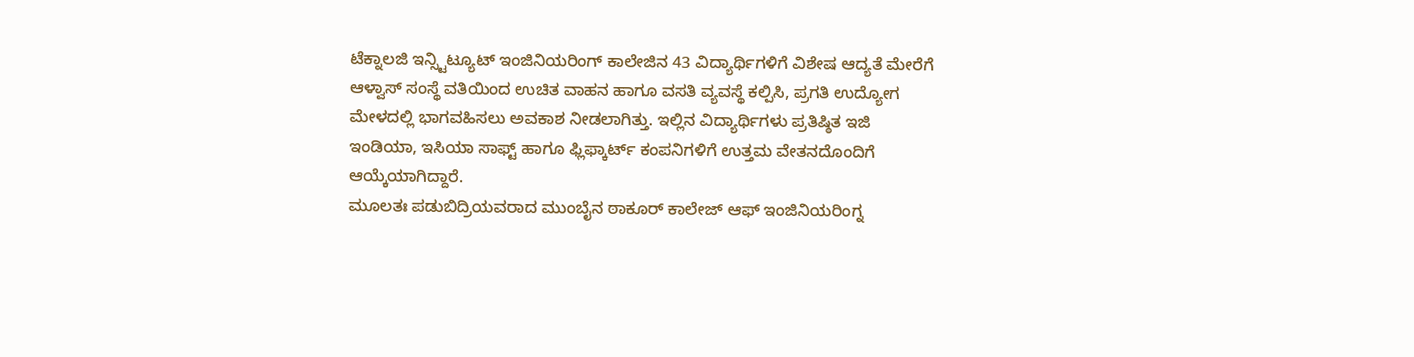ಟೆಕ್ನಾಲಜಿ ಇನ್ಸ್ಟಿಟ್ಯೂಟ್ ಇಂಜಿನಿಯರಿಂಗ್ ಕಾಲೇಜಿನ 43 ವಿದ್ಯಾರ್ಥಿಗಳಿಗೆ ವಿಶೇಷ ಆದ್ಯತೆ ಮೇರೆಗೆ ಆಳ್ವಾಸ್ ಸಂಸ್ಥೆ ವತಿಯಿಂದ ಉಚಿತ ವಾಹನ ಹಾಗೂ ವಸತಿ ವ್ಯವಸ್ಥೆ ಕಲ್ಪಿಸಿ, ಪ್ರಗತಿ ಉದ್ಯೋಗ ಮೇಳದಲ್ಲಿ ಭಾಗವಹಿಸಲು ಅವಕಾಶ ನೀಡಲಾಗಿತ್ತು. ಇಲ್ಲಿನ ವಿದ್ಯಾರ್ಥಿಗಳು ಪ್ರತಿಷ್ಠಿತ ಇಜಿ ಇಂಡಿಯಾ, ಇಸಿಯಾ ಸಾಫ್ಟ್ ಹಾಗೂ ಫ್ಲಿಫ್ಕಾರ್ಟ್ ಕಂಪನಿಗಳಿಗೆ ಉತ್ತಮ ವೇತನದೊಂದಿಗೆ ಆಯ್ಕೆಯಾಗಿದ್ದಾರೆ.
ಮೂಲತಃ ಪಡುಬಿದ್ರಿಯವರಾದ ಮುಂಬೈನ ಠಾಕೂರ್ ಕಾಲೇಜ್ ಆಫ್ ಇಂಜಿನಿಯರಿಂಗ್ನ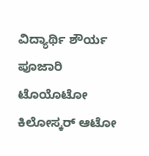ವಿದ್ಯಾರ್ಥಿ ಶೌರ್ಯ ಪೂಜಾರಿ ಟೊಯೊಟೋ ಕಿಲೋಸ್ಕರ್ ಆಟೋ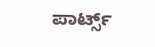ಪಾರ್ಟ್ಸ್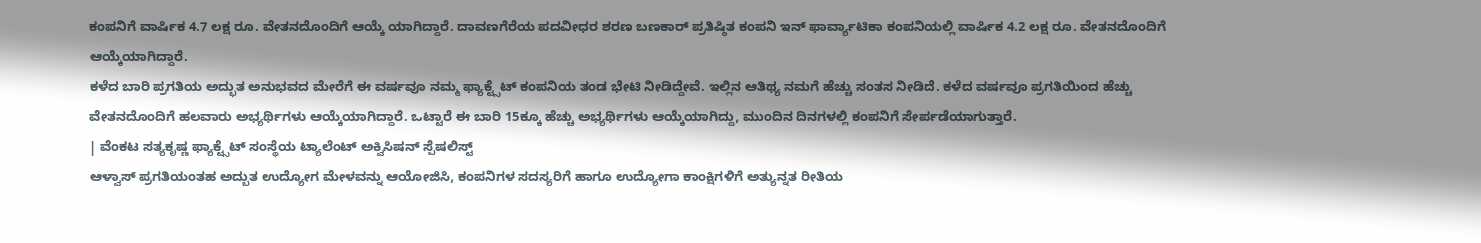ಕಂಪನಿಗೆ ವಾರ್ಷಿಕ 4.7 ಲಕ್ಷ ರೂ. ವೇತನದೊಂದಿಗೆ ಆಯ್ಕೆ ಯಾಗಿದ್ದಾರೆ. ದಾವಣಗೆರೆಯ ಪದವೀಧರ ಶರಣ ಬಣಕಾರ್ ಪ್ರತಿಷ್ಠಿತ ಕಂಪನಿ ಇನ್ ಫಾರ್ವ್ಯಾಟಿಕಾ ಕಂಪನಿಯಲ್ಲಿ ವಾರ್ಷಿಕ 4.2 ಲಕ್ಷ ರೂ. ವೇತನದೊಂದಿಗೆ ಆಯ್ಕೆಯಾಗಿದ್ದಾರೆ.
ಕಳೆದ ಬಾರಿ ಪ್ರಗತಿಯ ಅದ್ಭುತ ಅನುಭವದ ಮೇರೆಗೆ ಈ ವರ್ಷವೂ ನಮ್ಮ ಫ್ಯಾಕ್ಟ್ಸೆಟ್ ಕಂಪನಿಯ ತಂಡ ಭೇಟಿ ನೀಡಿದ್ದೇವೆ. ಇಲ್ಲಿನ ಆತಿಥ್ಯ ನಮಗೆ ಹೆಚ್ಚು ಸಂತಸ ನೀಡಿದೆ. ಕಳೆದ ವರ್ಷವೂ ಪ್ರಗತಿಯಿಂದ ಹೆಚ್ಚು ವೇತನದೊಂದಿಗೆ ಹಲವಾರು ಅಭ್ಯರ್ಥಿಗಳು ಆಯ್ಕೆಯಾಗಿದ್ದಾರೆ. ಒಟ್ಟಾರೆ ಈ ಬಾರಿ 15ಕ್ಕೂ ಹೆಚ್ಚು ಅಭ್ಯರ್ಥಿಗಳು ಆಯ್ಕೆಯಾಗಿದ್ದು, ಮುಂದಿನ ದಿನಗಳಲ್ಲಿ ಕಂಪನಿಗೆ ಸೇರ್ಪಡೆಯಾಗುತ್ತಾರೆ.
| ವೆಂಕಟ ಸತ್ಯಕೃಷ್ಣ ಫ್ಯಾಕ್ಟ್ಸೆಟ್ ಸಂಸ್ಥೆಯ ಟ್ಯಾಲೆಂಟ್ ಅಕ್ವಿಸಿಷನ್ ಸ್ಪೆಷಲಿಸ್ಟ್
ಆಳ್ವಾಸ್ ಪ್ರಗತಿಯಂತಹ ಅದ್ಬುತ ಉದ್ಯೋಗ ಮೇಳವನ್ನು ಆಯೋಜಿಸಿ, ಕಂಪನಿಗಳ ಸದಸ್ಯರಿಗೆ ಹಾಗೂ ಉದ್ಯೋಗಾ ಕಾಂಕ್ಷಿಗಳಿಗೆ ಅತ್ಯುನ್ನತ ರೀತಿಯ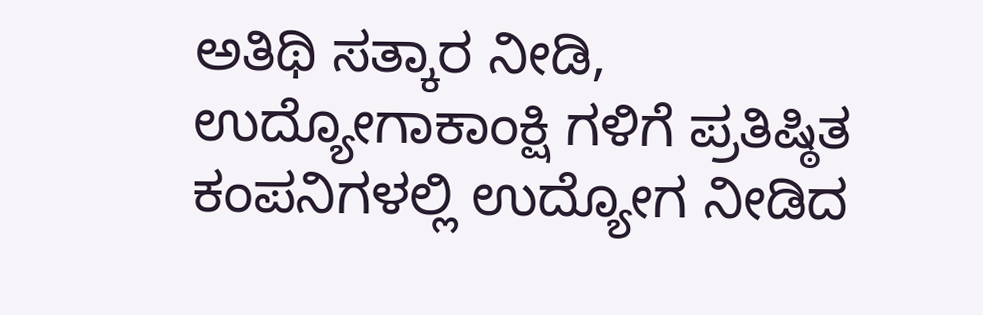ಅತಿಥಿ ಸತ್ಕಾರ ನೀಡಿ, ಉದ್ಯೋಗಾಕಾಂಕ್ಷಿ ಗಳಿಗೆ ಪ್ರತಿಷ್ಠಿತ ಕಂಪನಿಗಳಲ್ಲಿ ಉದ್ಯೋಗ ನೀಡಿದ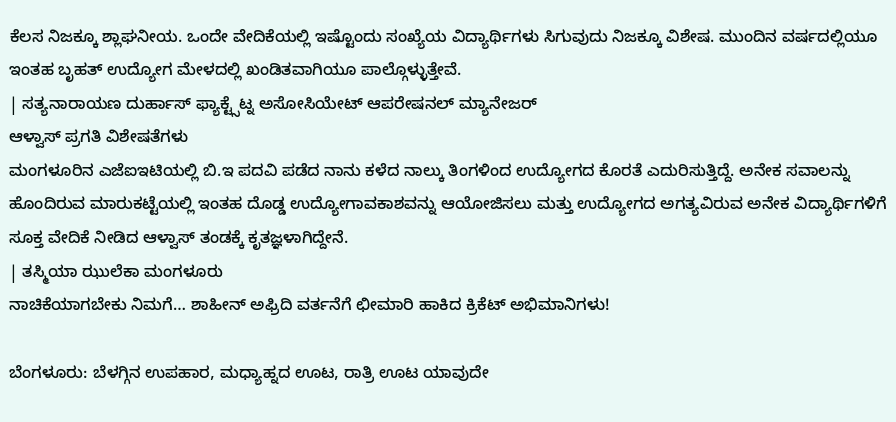ಕೆಲಸ ನಿಜಕ್ಕೂ ಶ್ಲಾಘನೀಯ. ಒಂದೇ ವೇದಿಕೆಯಲ್ಲಿ ಇಷ್ಟೊಂದು ಸಂಖ್ಯೆಯ ವಿದ್ಯಾರ್ಥಿಗಳು ಸಿಗುವುದು ನಿಜಕ್ಕೂ ವಿಶೇಷ. ಮುಂದಿನ ವರ್ಷದಲ್ಲಿಯೂ ಇಂತಹ ಬೃಹತ್ ಉದ್ಯೋಗ ಮೇಳದಲ್ಲಿ ಖಂಡಿತವಾಗಿಯೂ ಪಾಲ್ಗೊಳ್ಳುತ್ತೇವೆ.
| ಸತ್ಯನಾರಾಯಣ ದುರ್ಹಾಸ್ ಫ್ಯಾಕ್ಟ್ಸೆಟ್ನ ಅಸೋಸಿಯೇಟ್ ಆಪರೇಷನಲ್ ಮ್ಯಾನೇಜರ್
ಆಳ್ವಾಸ್ ಪ್ರಗತಿ ವಿಶೇಷತೆಗಳು
ಮಂಗಳೂರಿನ ಎಜೆಐಇಟಿಯಲ್ಲಿ ಬಿ.ಇ ಪದವಿ ಪಡೆದ ನಾನು ಕಳೆದ ನಾಲ್ಕು ತಿಂಗಳಿಂದ ಉದ್ಯೋಗದ ಕೊರತೆ ಎದುರಿಸುತ್ತಿದ್ದೆ. ಅನೇಕ ಸವಾಲನ್ನು ಹೊಂದಿರುವ ಮಾರುಕಟ್ಟೆಯಲ್ಲಿ ಇಂತಹ ದೊಡ್ಡ ಉದ್ಯೋಗಾವಕಾಶವನ್ನು ಆಯೋಜಿಸಲು ಮತ್ತು ಉದ್ಯೋಗದ ಅಗತ್ಯವಿರುವ ಅನೇಕ ವಿದ್ಯಾರ್ಥಿಗಳಿಗೆ ಸೂಕ್ತ ವೇದಿಕೆ ನೀಡಿದ ಆಳ್ವಾಸ್ ತಂಡಕ್ಕೆ ಕೃತಜ್ಞಳಾಗಿದ್ದೇನೆ.
| ತಸ್ಮಿಯಾ ಝುಲೆಕಾ ಮಂಗಳೂರು
ನಾಚಿಕೆಯಾಗಬೇಕು ನಿಮಗೆ… ಶಾಹೀನ್ ಅಫ್ರಿದಿ ವರ್ತನೆಗೆ ಛೀಮಾರಿ ಹಾಕಿದ ಕ್ರಿಕೆಟ್ ಅಭಿಮಾನಿಗಳು!

ಬೆಂಗಳೂರು: ಬೆಳಗ್ಗಿನ ಉಪಹಾರ, ಮಧ್ಯಾಹ್ನದ ಊಟ, ರಾತ್ರಿ ಊಟ ಯಾವುದೇ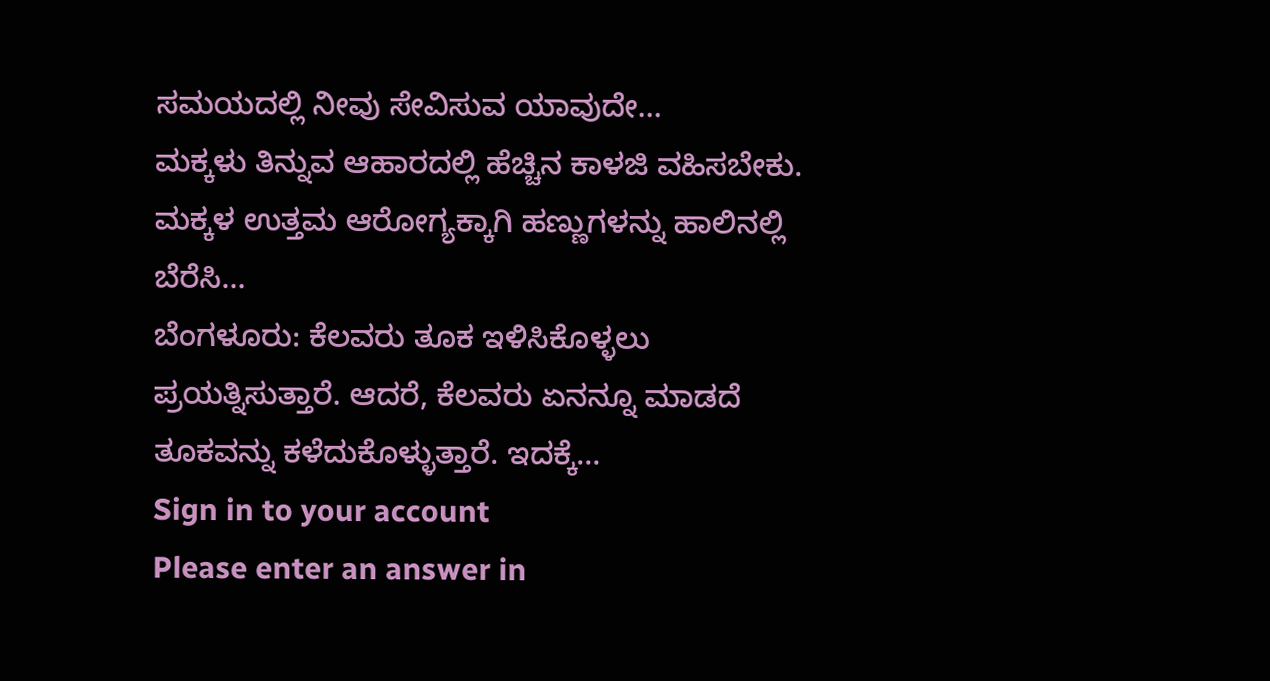ಸಮಯದಲ್ಲಿ ನೀವು ಸೇವಿಸುವ ಯಾವುದೇ…
ಮಕ್ಕಳು ತಿನ್ನುವ ಆಹಾರದಲ್ಲಿ ಹೆಚ್ಚಿನ ಕಾಳಜಿ ವಹಿಸಬೇಕು. ಮಕ್ಕಳ ಉತ್ತಮ ಆರೋಗ್ಯಕ್ಕಾಗಿ ಹಣ್ಣುಗಳನ್ನು ಹಾಲಿನಲ್ಲಿ ಬೆರೆಸಿ…
ಬೆಂಗಳೂರು: ಕೆಲವರು ತೂಕ ಇಳಿಸಿಕೊಳ್ಳಲು ಪ್ರಯತ್ನಿಸುತ್ತಾರೆ. ಆದರೆ, ಕೆಲವರು ಏನನ್ನೂ ಮಾಡದೆ ತೂಕವನ್ನು ಕಳೆದುಕೊಳ್ಳುತ್ತಾರೆ. ಇದಕ್ಕೆ…
Sign in to your account
Please enter an answer in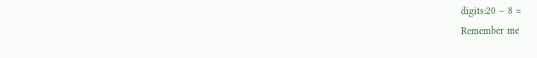digits:20 − 8 =
Remember me